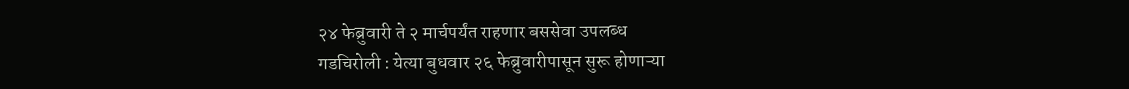२४ फेब्रुवारी ते २ मार्चपर्यंत राहणार बससेवा उपलब्ध
गडचिरोली : येत्या बुधवार २६ फेब्रुवारीपासून सुरू होणाऱ्या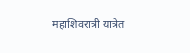महाशिवरात्री यात्रेत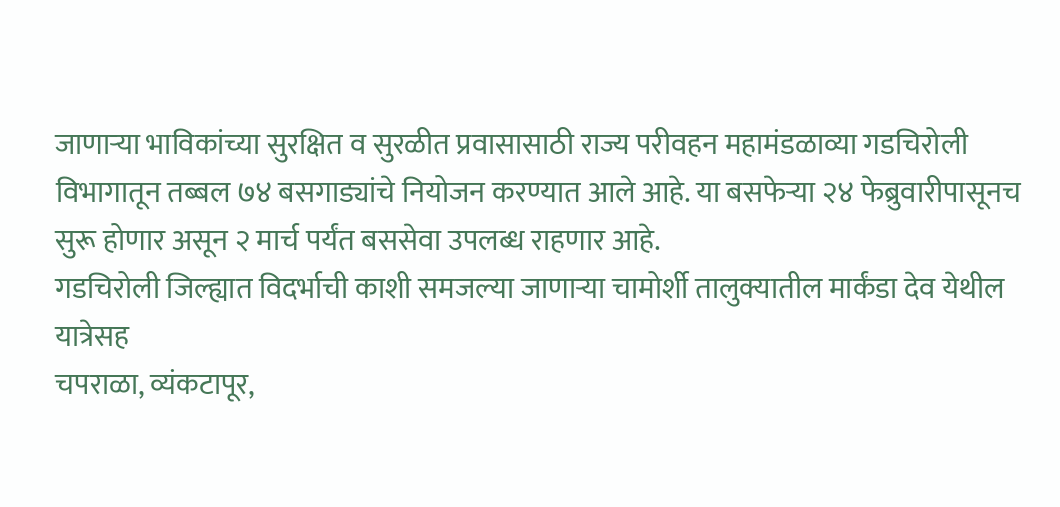जाणाऱ्या भाविकांच्या सुरक्षित व सुरळीत प्रवासासाठी राज्य परीवहन महामंडळाव्या गडचिरोली विभागातून तब्बल ७४ बसगाड्यांचे नियोजन करण्यात आले आहे. या बसफेऱ्या २४ फेब्रुवारीपासूनच सुरू होणार असून २ मार्च पर्यंत बससेवा उपलब्ध राहणार आहे.
गडचिरोली जिल्ह्यात विदर्भाची काशी समजल्या जाणाऱ्या चामोर्शी तालुक्यातील मार्कंडा देव येथील यात्रेसह
चपराळा, व्यंकटापूर,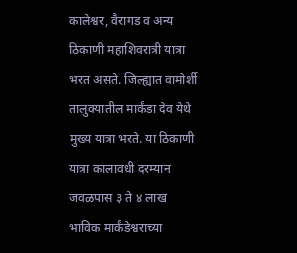कालेश्वर, वैरागड व अन्य ठिकाणी महाशिवरात्री यात्रा भरत असते. जिल्ह्यात वामोर्शी तालुक्यातील मार्कंडा देव येथे मुख्य यात्रा भरते. या ठिकाणी यात्रा कालावधी दरम्यान जवळपास ३ ते ४ लाख भाविक मार्कंडेश्वराच्या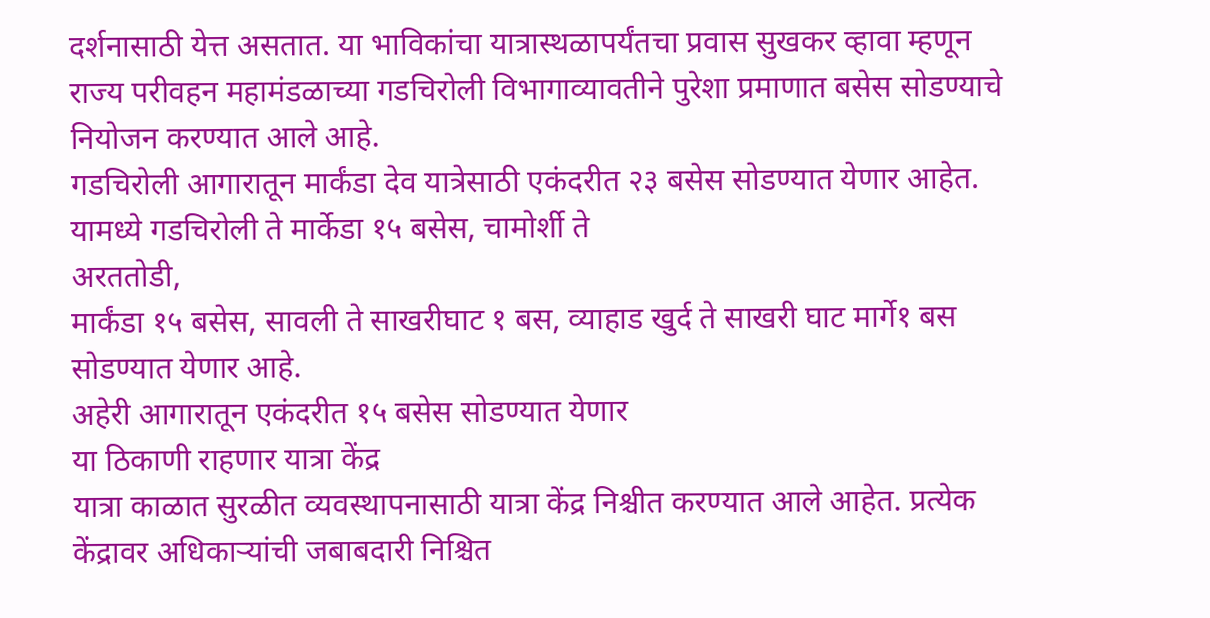दर्शनासाठी येत्त असतात. या भाविकांचा यात्रास्थळापर्यंतचा प्रवास सुखकर व्हावा म्हणून राज्य परीवहन महामंडळाच्या गडचिरोली विभागाव्यावतीने पुरेशा प्रमाणात बसेस सोडण्याचे नियोजन करण्यात आले आहे.
गडचिरोली आगारातून मार्कंडा देव यात्रेसाठी एकंदरीत २३ बसेस सोडण्यात येणार आहेत. यामध्ये गडचिरोली ते मार्केडा १५ बसेस, चामोर्शी ते
अरततोडी,
मार्कंडा १५ बसेस, सावली ते साखरीघाट १ बस, व्याहाड खुर्द ते साखरी घाट मार्गे१ बस सोडण्यात येणार आहे.
अहेरी आगारातून एकंदरीत १५ बसेस सोडण्यात येणार
या ठिकाणी राहणार यात्रा केंद्र
यात्रा काळात सुरळीत व्यवस्थापनासाठी यात्रा केंद्र निश्चीत करण्यात आले आहेत. प्रत्येक केंद्रावर अधिकाऱ्यांची जबाबदारी निश्चित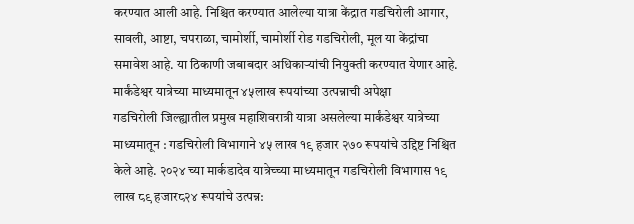करण्यात आली आहे. निश्चित करण्यात आलेल्या यात्रा केंद्रात गडचिरोली आगार, सावली, आष्टा, चपराळा, चामोर्शी, चामोर्शी रोड गडचिरोली, मूल या केंद्रांचा समावेश आहे. या ठिकाणी जबाबदार अधिकाऱ्यांची नियुक्ती करण्यात येणार आहे.
मार्कंडेश्वर यात्रेच्या माध्यमातून ४५लाख रूपयांच्या उत्पन्नाची अपेक्षा
गडचिरोली जिल्ह्यातील प्रमुख महाशिवरात्री यात्रा असलेल्या मार्कंडेश्वर यात्रेच्या माध्यमातून : गडचिरोली विभागाने ४५ लाख १९ हजार २७० रूपयांचे उद्दिष्ट निश्चित केले आहे. २०२४ च्या मार्कडादेव यात्रेच्च्या माध्यमातून गडचिरोली विभागास १९ लाख ८९ हजार८२४ रूपयांचे उत्पन्न: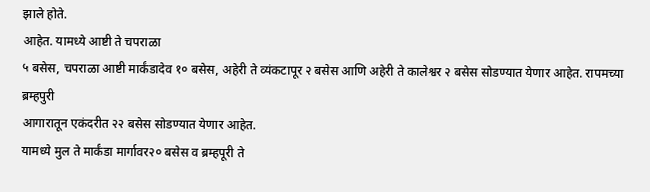झाले होते.
आहेत. यामध्ये आष्टी ते चपराळा
५ बसेस, चपराळा आष्टी मार्कंडादेव १० बसेस, अहेरी ते व्यंकटापूर २ बसेस आणि अहेरी ते कालेश्वर २ बसेस सोडण्यात येणार आहेत. रापमच्या ब्रम्हपुरी
आगारातून एकंदरीत २२ बसेस सोडण्यात येणार आहेत.
यामध्ये मुल ते मार्कंडा मार्गावर२० बसेस व ब्रम्हपूरी ते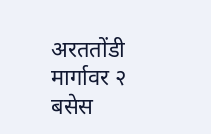अरततोंडी मार्गावर २ बसेस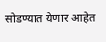सोडण्यात येणार आहेत